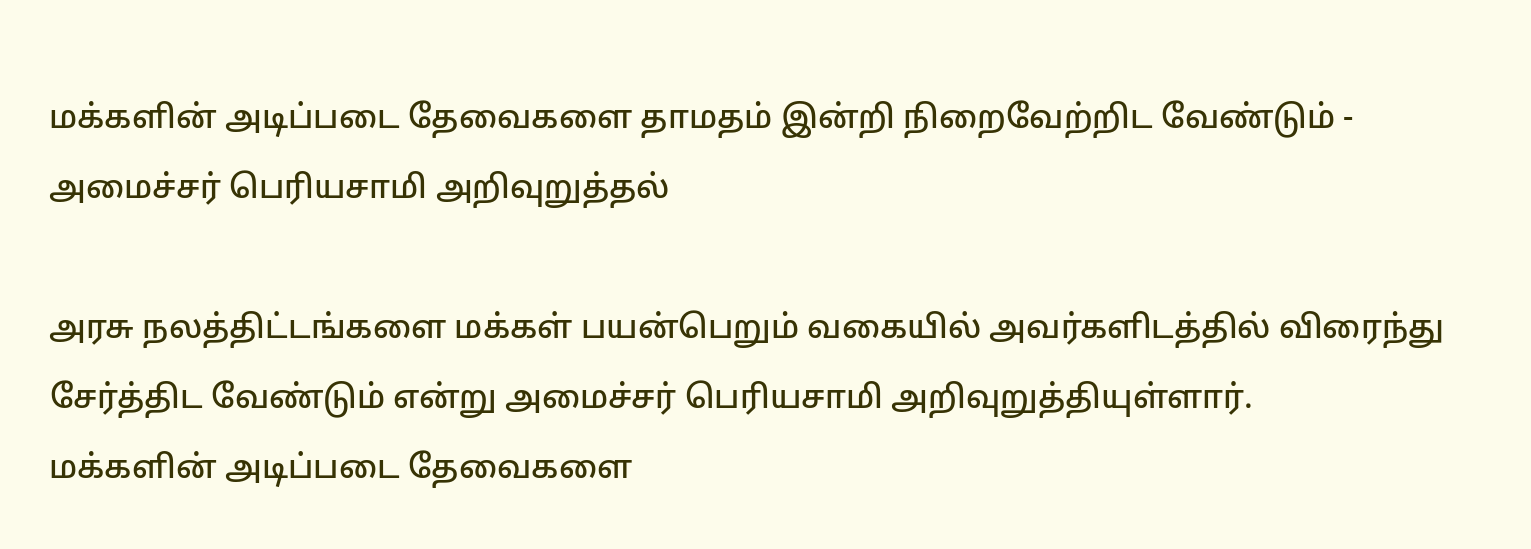மக்களின் அடிப்படை தேவைகளை தாமதம் இன்றி நிறைவேற்றிட வேண்டும் - அமைச்சர் பெரியசாமி அறிவுறுத்தல்

அரசு நலத்திட்டங்களை மக்கள் பயன்பெறும் வகையில் அவர்களிடத்தில் விரைந்து சேர்த்திட வேண்டும் என்று அமைச்சர் பெரியசாமி அறிவுறுத்தியுள்ளார்.
மக்களின் அடிப்படை தேவைகளை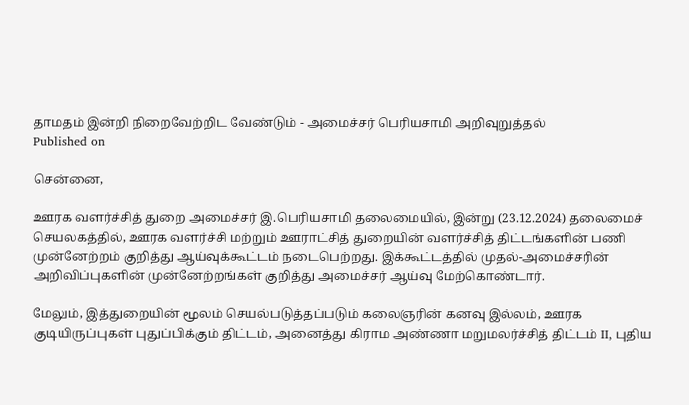தாமதம் இன்றி நிறைவேற்றிட வேண்டும் - அமைச்சர் பெரியசாமி அறிவுறுத்தல்
Published on

சென்னை,

ஊரக வளர்ச்சித் துறை அமைச்சர் இ.பெரியசாமி தலைமையில், இன்று (23.12.2024) தலைமைச் செயலகத்தில், ஊரக வளர்ச்சி மற்றும் ஊராட்சித் துறையின் வளர்ச்சித் திட்டங்களின் பணி முன்னேற்றம் குறித்து ஆய்வுக்கூட்டம் நடைபெற்றது. இக்கூட்டத்தில் முதல்-அமைச்சரின் அறிவிப்புகளின் முன்னேற்றங்கள் குறித்து அமைச்சர் ஆய்வு மேற்கொண்டார்.

மேலும், இத்துறையின் மூலம் செயல்படுத்தப்படும் கலைஞரின் கனவு இல்லம், ஊரக குடியிருப்புகள் புதுப்பிக்கும் திட்டம், அனைத்து கிராம அண்ணா மறுமலர்ச்சித் திட்டம் II, புதிய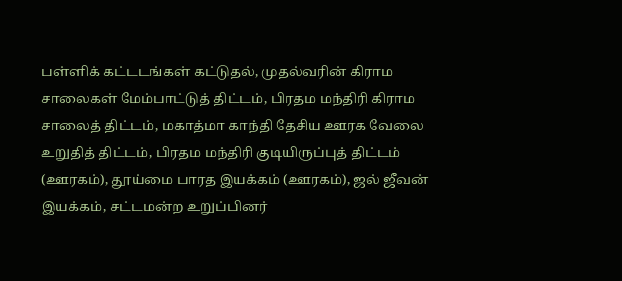பள்ளிக் கட்டடங்கள் கட்டுதல், முதல்வரின் கிராம சாலைகள் மேம்பாட்டுத் திட்டம், பிரதம மந்திரி கிராம சாலைத் திட்டம், மகாத்மா காந்தி தேசிய ஊரக வேலை உறுதித் திட்டம், பிரதம மந்திரி குடியிருப்புத் திட்டம் (ஊரகம்), தூய்மை பாரத இயக்கம் (ஊரகம்), ஜல் ஜீவன் இயக்கம், சட்டமன்ற உறுப்பினர்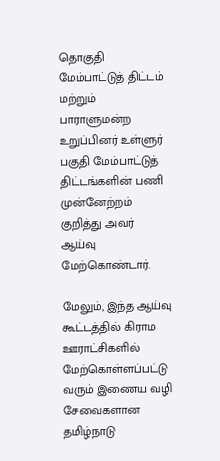தொகுதி மேம்பாட்டுத் திட்டம் மற்றும் பாராளுமன்ற உறுப்பினர் உள்ளுர் பகுதி மேம்பாட்டுத் திட்டங்களின் பணி முன்னேற்றம் குறித்து அவர் ஆய்வு மேற்கொண்டார்.

மேலும், இந்த ஆய்வு கூட்டத்தில் கிராம ஊராட்சிகளில் மேற்கொள்ளப்பட்டு வரும் இணைய வழி சேவைகளான தமிழ்நாடு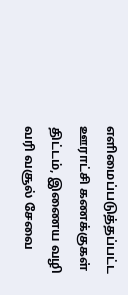எளிமைப்படுத்தப்பட்ட ஊராட்சி கணக்குகள் திட்டம், இணைய வழி வரி வசூல் சேவை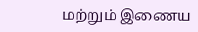மற்றும் இணைய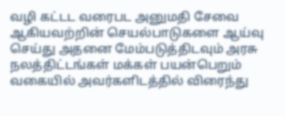வழி கட்டட வரைபட அனுமதி சேவை ஆகியவற்றின் செயல்பாடுகளை ஆய்வு செய்து அதனை மேம்படுத்திடவும் அரசு நலத்திட்டங்கள் மக்கள் பயன்பெறும் வகையில் அவர்களிடத்தில் விரைந்து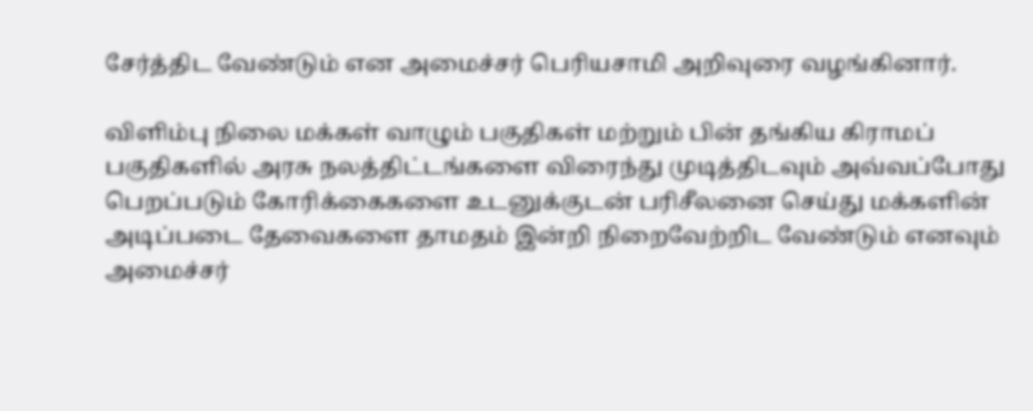சேர்த்திட வேண்டும் என அமைச்சர் பெரியசாமி அறிவுரை வழங்கினார்.

விளிம்பு நிலை மக்கள் வாழும் பகுதிகள் மற்றும் பின் தங்கிய கிராமப் பகுதிகளில் அரசு நலத்திட்டங்களை விரைந்து முடித்திடவும் அவ்வப்போது பெறப்படும் கோரிக்கைகளை உடனுக்குடன் பரிசீலனை செய்து மக்களின் அடிப்படை தேவைகளை தாமதம் இன்றி நிறைவேற்றிட வேண்டும் எனவும் அமைச்சர்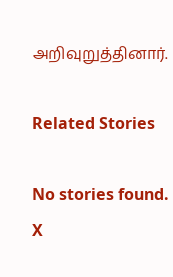அறிவுறுத்தினார்.

Related Stories

No stories found.
X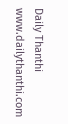Daily Thanthi
www.dailythanthi.com